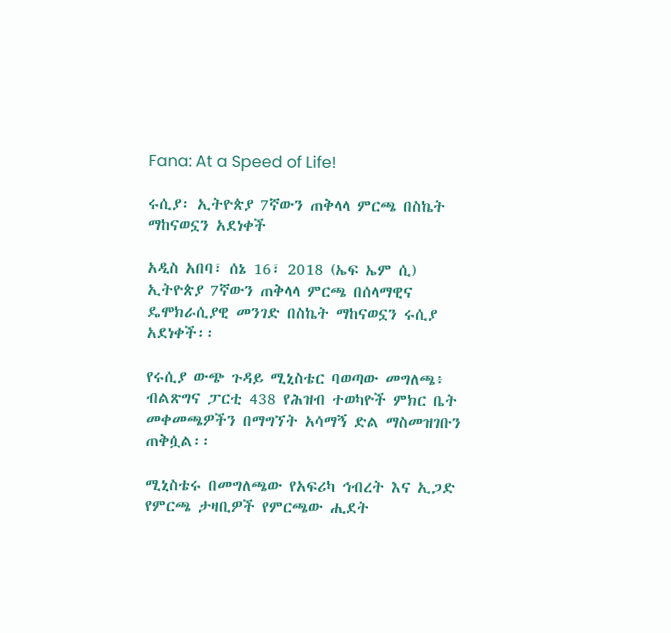Fana: At a Speed of Life!

ሩሲያ፡ ኢትዮጵያ 7ኛውን ጠቅላላ ምርጫ በስኬት ማከናወኗን አደነቀች

አዲስ አበባ፣ ሰኔ 16፣ 2018 (ኤፍ ኤም ሲ) ኢትዮጵያ 7ኛውን ጠቅላላ ምርጫ በሰላማዊና ዴሞክራሲያዊ መንገድ በስኬት ማከናወኗን ሩሲያ አደነቀች፡፡

የሩሲያ ውጭ ጉዳይ ሚኒስቴር ባወጣው መግለጫ፥ ብልጽግና ፓርቲ 438 የሕዝብ ተወካዮች ምክር ቤት መቀመጫዎችን በማግኘት አሳማኝ ድል ማስመዝገቡን ጠቅሷል፡፡

ሚኒስቴሩ በመግለጫው የአፍሪካ ኅብረት እና ኢጋድ የምርጫ ታዛቢዎች የምርጫው ሒደት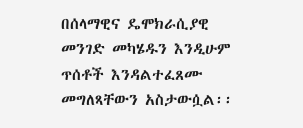በሰላማዊና ዴሞክራሲያዊ መንገድ መካሄዱን እንዲሁም ጥሰቶች እንዳልተፈጸሙ መግለጻቸውን አስታውሷል፡፡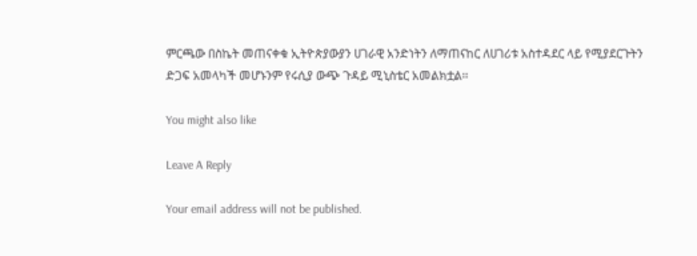ምርጫው በስኬት መጠናቀቁ ኢትዮጵያውያን ሀገራዊ አንድነትን ለማጠናከር ለሀገሪቱ አስተዳደር ላይ የሚያደርጉትን ድጋፍ አመላካች መሆኑንም የሩሲያ ውጭ ጉዳይ ሚኒስቴር አመልክቷል፡፡

You might also like

Leave A Reply

Your email address will not be published.